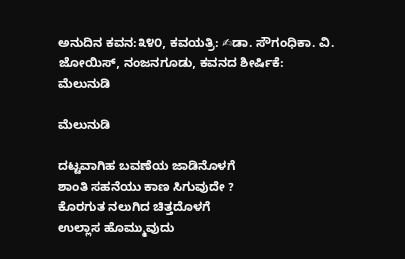ಅನುದಿನ ಕವನ:೩೪೦, ಕವಯತ್ರಿ: ✍ಡಾ. ಸೌಗಂಧಿಕಾ. ವಿ. ಜೋಯಿಸ್, ನಂಜನಗೂಡು, ಕವನದ ಶೀರ್ಷಿಕೆ: ಮೆಲುನುಡಿ

ಮೆಲುನುಡಿ

ದಟ್ಟವಾಗಿಹ ಬವಣೆಯ ಜಾಡಿನೊಳಗೆ
ಶಾಂತಿ ಸಹನೆಯು ಕಾಣ ಸಿಗುವುದೇ ?
ಕೊರಗುತ ನಲುಗಿದ ಚಿತ್ತದೊಳಗೆ
ಉಲ್ಲಾಸ ಹೊಮ್ಮುವುದು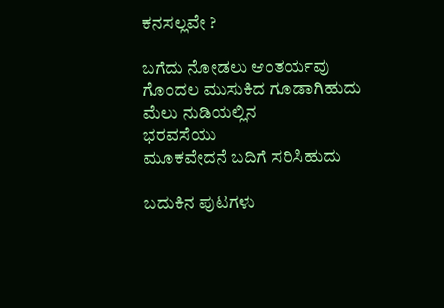ಕನಸಲ್ಲವೇ ?

ಬಗೆದು ನೋಡಲು ಆಂತರ್ಯವು
ಗೊಂದಲ ಮುಸುಕಿದ ಗೂಡಾಗಿಹುದು
ಮೆಲು ನುಡಿಯಲ್ಲಿನ
ಭರವಸೆಯು
ಮೂಕವೇದನೆ ಬದಿಗೆ ಸರಿಸಿಹುದು

ಬದುಕಿನ ಪುಟಗಳು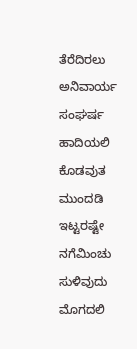ತೆರೆದಿರಲು
ಅನಿವಾರ್ಯ ಸಂಘರ್ಷ
ಹಾದಿಯಲಿ
ಕೊಡವುತ ಮುಂದಡಿ ಇಟ್ಟರಷ್ಟೇ
ನಗೆಮಿಂಚು ಸುಳಿವುದು ಮೊಗದಲಿ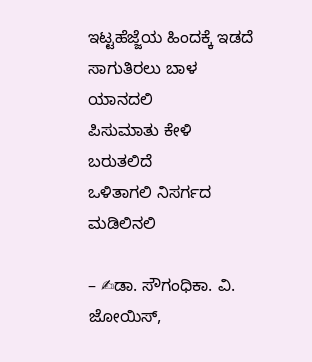ಇಟ್ಟಹೆಜ್ಜೆಯ ಹಿಂದಕ್ಕೆ ಇಡದೆ
ಸಾಗುತಿರಲು ಬಾಳ ಯಾನದಲಿ
ಪಿಸುಮಾತು ಕೇಳಿ ಬರುತಲಿದೆ
ಒಳಿತಾಗಲಿ ನಿಸರ್ಗದ ಮಡಿಲಿನಲಿ

– ✍ಡಾ. ಸೌಗಂಧಿಕಾ. ವಿ. ಜೋಯಿಸ್,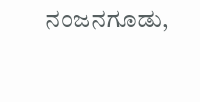ನಂಜನಗೂಡು,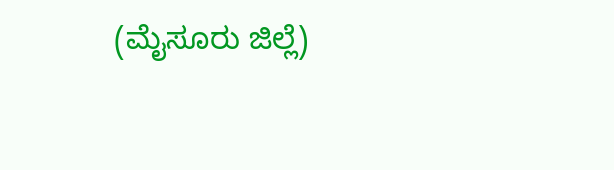(ಮೈಸೂರು ಜಿಲ್ಲೆ)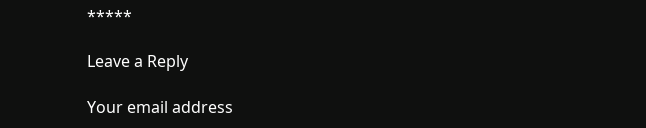*****

Leave a Reply

Your email address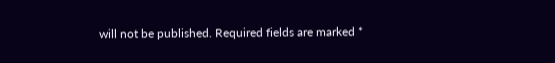will not be published. Required fields are marked *